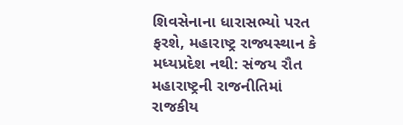શિવસેનાના ધારાસભ્યો પરત ફરશે, મહારાષ્ટ્ર રાજ્યસ્થાન કે મધ્યપ્રદેશ નથી: સંજય રૌત
મહારાષ્ટ્રની રાજનીતિમાં રાજકીય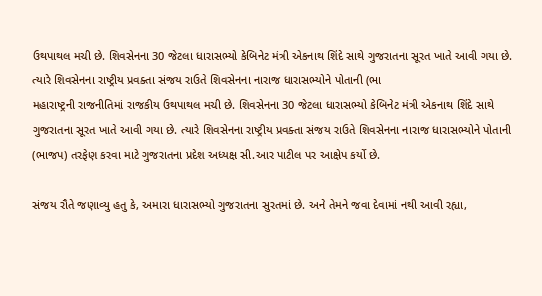ઉથપાથલ મચી છે. શિવસેનના 30 જેટલા ધારાસભ્યો કેબિનેટ મંત્રી એકનાથ શિંદે સાથે ગુજરાતના સૂરત ખાતે આવી ગયા છે. ત્યારે શિવસેનના રાષ્ટ્રીય પ્રવક્તા સંજય રાઉતે શિવસેનના નારાજ ધારાસભ્યોને પોતાની (ભા
મહારાષ્ટ્રની રાજનીતિમાં રાજકીય ઉથપાથલ મચી છે. શિવસેનના 30 જેટલા ધારાસભ્યો કેબિનેટ મંત્રી એકનાથ શિંદે સાથે ગુજરાતના સૂરત ખાતે આવી ગયા છે. ત્યારે શિવસેનના રાષ્ટ્રીય પ્રવક્તા સંજય રાઉતે શિવસેનના નારાજ ધારાસભ્યોને પોતાની (ભાજપ) તરફેણ કરવા માટે ગુજરાતના પ્રદેશ અધ્યક્ષ સી.આર પાટીલ પર આક્ષેપ કર્યો છે.

સંજય રૌતે જણાવ્યુ હતુ કે, અમારા ધારાસભ્યો ગુજરાતના સુરતમાં છે. અને તેમને જવા દેવામાં નથી આવી રહ્યા,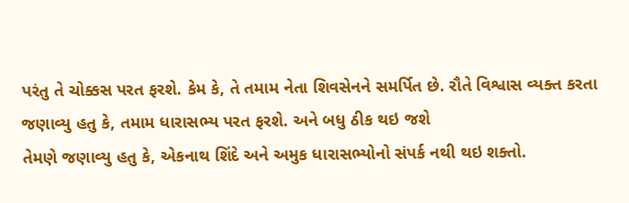પરંતુ તે ચોક્કસ પરત ફરશે. કેમ કે, તે તમામ નેતા શિવસેનને સમર્પિત છે. રૌતે વિશ્વાસ વ્યક્ત કરતા જણાવ્યુ હતુ કે, તમામ ધારાસભ્ય પરત ફરશે. અને બધુ ઠીક થઇ જશે
તેમણે જણાવ્યુ હતુ કે, એકનાથ શિંદે અને અમુક ધારાસભ્યોનો સંપર્ક નથી થઇ શક્તો.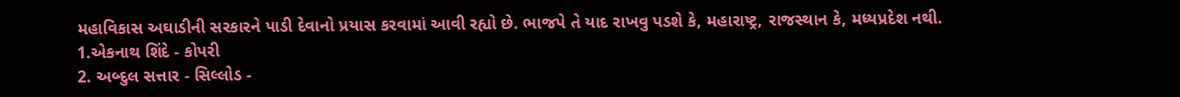મહાવિકાસ અઘાડીની સરકારને પાડી દેવાનો પ્રયાસ કરવામાં આવી રહ્યો છે. ભાજપે તે યાદ રાખવુ પડશે કે, મહારાષ્ટ્ર, રાજસ્થાન કે, મધ્યપ્રદેશ નથી.
1.એકનાથ શિંદે - કોપરી
2. અબ્દુલ સત્તાર - સિલ્લોડ -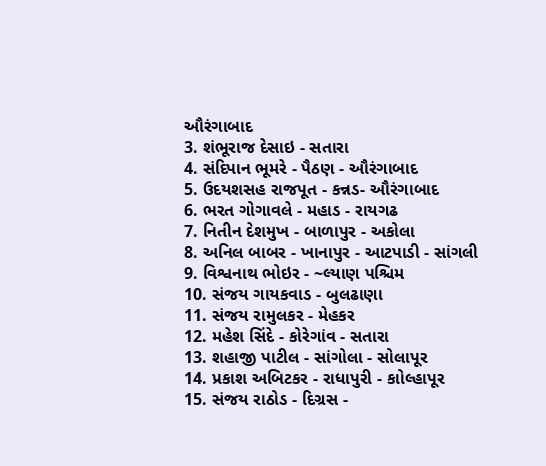ઔરંગાબાદ
3. શંભૂરાજ દેસાઇ - સતારા
4. સંદિપાન ભૂમરે - પૈઠણ - ઔરંગાબાદ
5. ઉદયશસહ રાજપૂત - કન્નડ- ઔરંગાબાદ
6. ભરત ગોગાવલે - મહાડ - રાયગઢ
7. નિતીન દેશમુખ - બાળાપુર - અકોલા
8. અનિલ બાબર - ખાનાપુર - આટપાડી - સાંગલી
9. વિશ્વનાથ ભોઇર - ~લ્યાણ પશ્ચિમ
10. સંજય ગાયકવાડ - બુલઢાણા
11. સંજય રામુલકર - મેહકર
12. મહેશ સિંદે - કોરેગાંવ - સતારા
13. શહાજી પાટીલ - સાંગોલા - સોલાપૂર
14. પ્રકાશ અબિટકર - રાધાપુરી - કાોલ્હાપૂર
15. સંજય રાઠોડ - દિગ્રસ -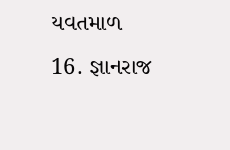યવતમાળ
16. જ્ઞાનરાજ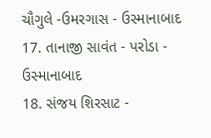ચૌગુલે -ઉમરગાસ - ઉસ્માનાબાદ
17. તાનાજી સાવંત - પરોડા - ઉસ્માનાબાદ
18. સંજય શિરસાટ -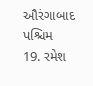ઔરંગાબાદ પશ્ચિમ
19. રમેશ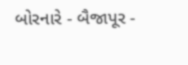બોરનારે - બૈજાપૂર -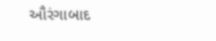ઔરંગાબાદ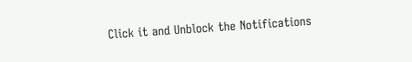Click it and Unblock the Notifications